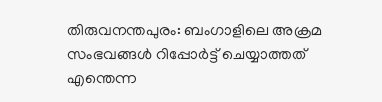തിരുവനന്തപുരം: ബംഗാളിലെ അക്രമ സംഭവങ്ങള്‍ റിപ്പോര്‍ട്ട് ചെയ്യാത്തത് എന്തെന്ന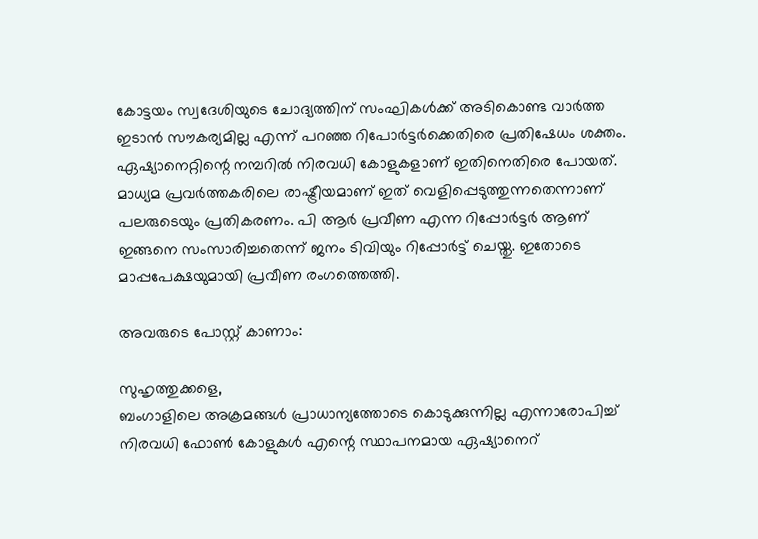കോട്ടയം സ്വദേശിയുടെ ചോദ്യത്തിന് സംഘികള്‍ക്ക് അടികൊണ്ട വാര്‍ത്ത ഇടാന്‍ സൗകര്യമില്ല എന്ന് പറഞ്ഞ റിപോര്‍ട്ടര്‍ക്കെതിരെ പ്രതിഷേധം ശക്തം. ഏഷ്യാനെറ്റിന്റെ നമ്പറിൽ നിരവധി കോളുകളാണ് ഇതിനെതിരെ പോയത്. മാധ്യമ പ്രവര്‍ത്തകരിലെ രാഷ്ട്രീയമാണ് ഇത് വെളിപ്പെടുത്തുന്നതെന്നാണ് പലരുടെയും പ്രതികരണം. പി ആര്‍ പ്രവീണ എന്ന റിപ്പോര്‍ട്ടര്‍ ആണ് ഇങ്ങനെ സംസാരിച്ചതെന്ന് ജനം ടിവിയും റിപ്പോര്‍ട്ട് ചെയ്തു. ഇതോടെ മാപ്പപേക്ഷയുമായി പ്രവീണ രംഗത്തെത്തി.

അവരുടെ പോസ്റ്റ് കാണാം:

സുഹൃത്തുക്കളെ,
ബംഗാളിലെ അക്രമങ്ങള്‍ പ്രാധാന്യത്തോടെ കൊടുക്കുന്നില്ല എന്നാരോപിച്ച്‌ നിരവധി ഫോണ്‍ കോളുകള്‍ എന്റെ സ്ഥാപനമായ ഏഷ്യാനെറ്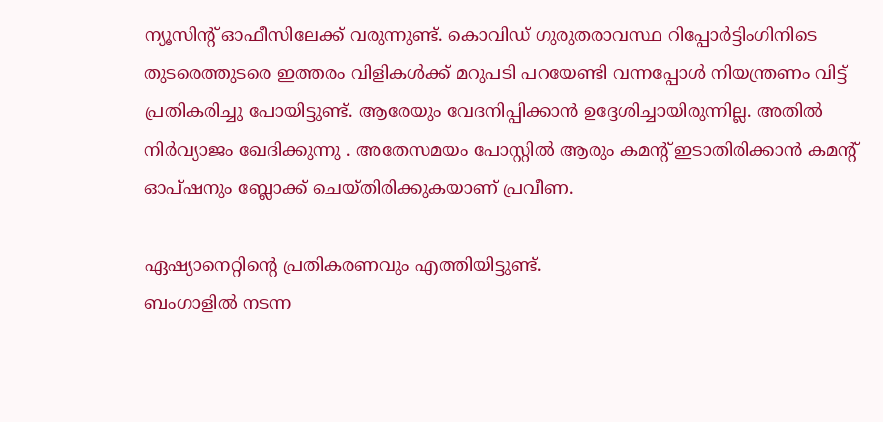ന്യൂസിന്റ് ഓഫീസിലേക്ക് വരുന്നുണ്ട്. കൊവിഡ് ഗുരുതരാവസ്ഥ റിപ്പോര്‍ട്ടിംഗിനിടെ തുടരെത്തുടരെ ഇത്തരം വിളികള്‍ക്ക് മറുപടി പറയേണ്ടി വന്നപ്പോള്‍ നിയന്ത്രണം വിട്ട് പ്രതികരിച്ചു പോയിട്ടുണ്ട്. ആരേയും വേദനിപ്പിക്കാന്‍ ഉദ്ദേശിച്ചായിരുന്നില്ല. അതില്‍ നിര്‍വ്യാജം ഖേദിക്കുന്നു . അതേസമയം പോസ്റ്റില്‍ ആരും കമന്റ് ഇടാതിരിക്കാന്‍ കമന്റ് ഓപ്‌ഷനും ബ്ലോക്ക് ചെയ്തിരിക്കുകയാണ് പ്രവീണ.

ഏഷ്യാനെറ്റിന്റെ പ്രതികരണവും എത്തിയിട്ടുണ്ട്.
ബംഗാളില്‍ നടന്ന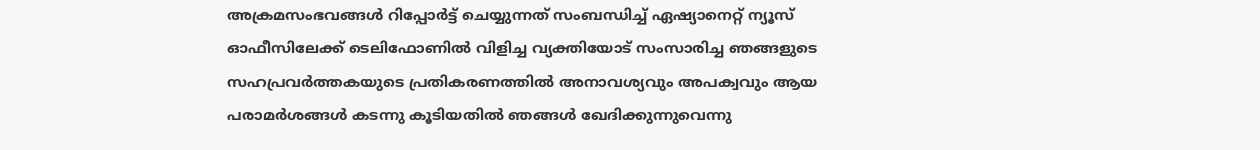അക്രമസംഭവങ്ങള്‍ റിപ്പോര്‍ട്ട് ചെയ്യുന്നത് സംബന്ധിച്ച്‌ ഏഷ്യാനെറ്റ് ന്യൂസ് ഓഫീസിലേക്ക് ടെലിഫോണില്‍ വിളിച്ച വ്യക്തിയോട് സംസാരിച്ച ഞങ്ങളുടെ സഹപ്രവര്‍ത്തകയുടെ പ്രതികരണത്തില്‍ അനാവശ്യവും അപക്വവും ആയ പരാമര്‍ശങ്ങള്‍ കടന്നു കൂടിയതില്‍ ഞങ്ങള്‍ ഖേദിക്കുന്നുവെന്നു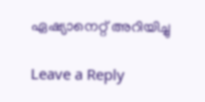ഏഷ്യാനെറ്റ് അറിയിച്ചു

Leave a Reply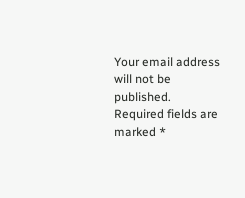Your email address will not be published. Required fields are marked *